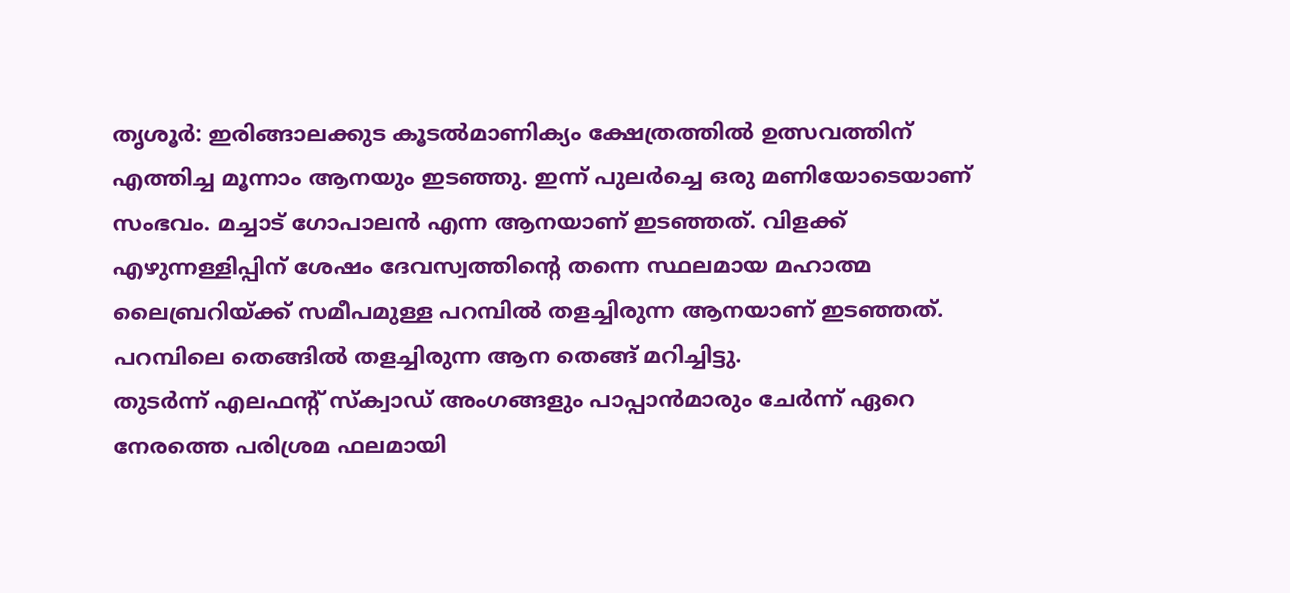തൃശൂർ: ഇരിങ്ങാലക്കുട കൂടൽമാണിക്യം ക്ഷേത്രത്തിൽ ഉത്സവത്തിന് എത്തിച്ച മൂന്നാം ആനയും ഇടഞ്ഞു. ഇന്ന് പുലർച്ചെ ഒരു മണിയോടെയാണ് സംഭവം. മച്ചാട് ഗോപാലൻ എന്ന ആനയാണ് ഇടഞ്ഞത്. വിളക്ക് എഴുന്നള്ളിപ്പിന് ശേഷം ദേവസ്വത്തിൻ്റെ തന്നെ സ്ഥലമായ മഹാത്മ ലൈബ്രറിയ്ക്ക് സമീപമുള്ള പറമ്പിൽ തളച്ചിരുന്ന ആനയാണ് ഇടഞ്ഞത്. പറമ്പിലെ തെങ്ങിൽ തളച്ചിരുന്ന ആന തെങ്ങ് മറിച്ചിട്ടു.
തുടർന്ന് എലഫൻ്റ് സ്ക്വാഡ് അംഗങ്ങളും പാപ്പാൻമാരും ചേർന്ന് ഏറെ നേരത്തെ പരിശ്രമ ഫലമായി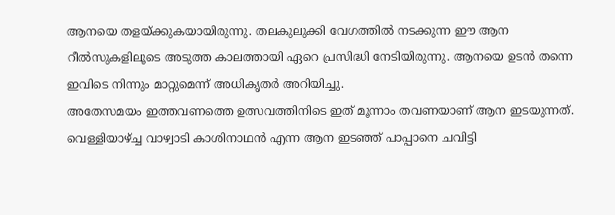ആനയെ തളയ്ക്കുകയായിരുന്നു. തലകുലുക്കി വേഗത്തിൽ നടക്കുന്ന ഈ ആന റീൽസുകളിലൂടെ അടുത്ത കാലത്തായി ഏറെ പ്രസിദ്ധി നേടിയിരുന്നു. ആനയെ ഉടൻ തന്നെ ഇവിടെ നിന്നും മാറ്റുമെന്ന് അധികൃതർ അറിയിച്ചു.
അതേസമയം ഇത്തവണത്തെ ഉത്സവത്തിനിടെ ഇത് മൂന്നാം തവണയാണ് ആന ഇടയുന്നത്. വെള്ളിയാഴ്ച്ച വാഴ്വാടി കാശിനാഥൻ എന്ന ആന ഇടഞ്ഞ് പാപ്പാനെ ചവിട്ടി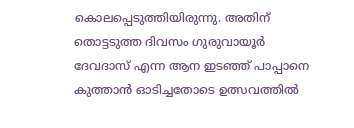കൊലപ്പെടുത്തിയിരുന്നു. അതിന് തൊട്ടടുത്ത ദിവസം ഗുരുവായൂർ ദേവദാസ് എന്ന ആന ഇടഞ്ഞ് പാപ്പാനെ കുത്താൻ ഓടിച്ചതോടെ ഉത്സവത്തിൽ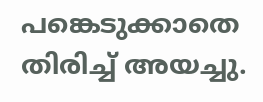പങ്കെടുക്കാതെ തിരിച്ച് അയച്ചു.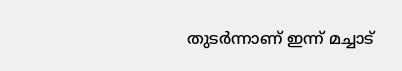തുടർന്നാണ് ഇന്ന് മച്ചാട്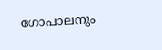ഗോപാലനും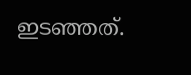ഇടഞ്ഞത്.